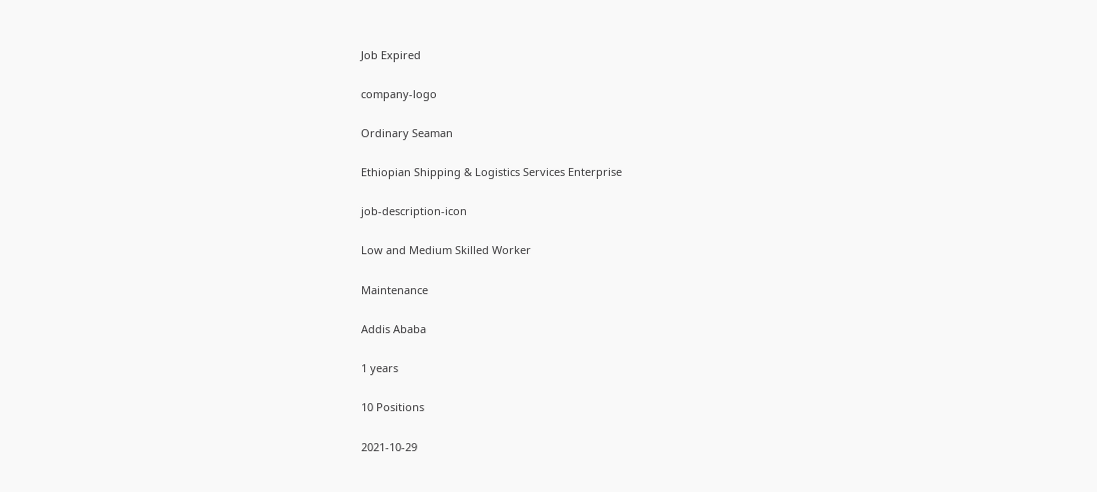Job Expired

company-logo

Ordinary Seaman

Ethiopian Shipping & Logistics Services Enterprise

job-description-icon

Low and Medium Skilled Worker

Maintenance

Addis Ababa

1 years

10 Positions

2021-10-29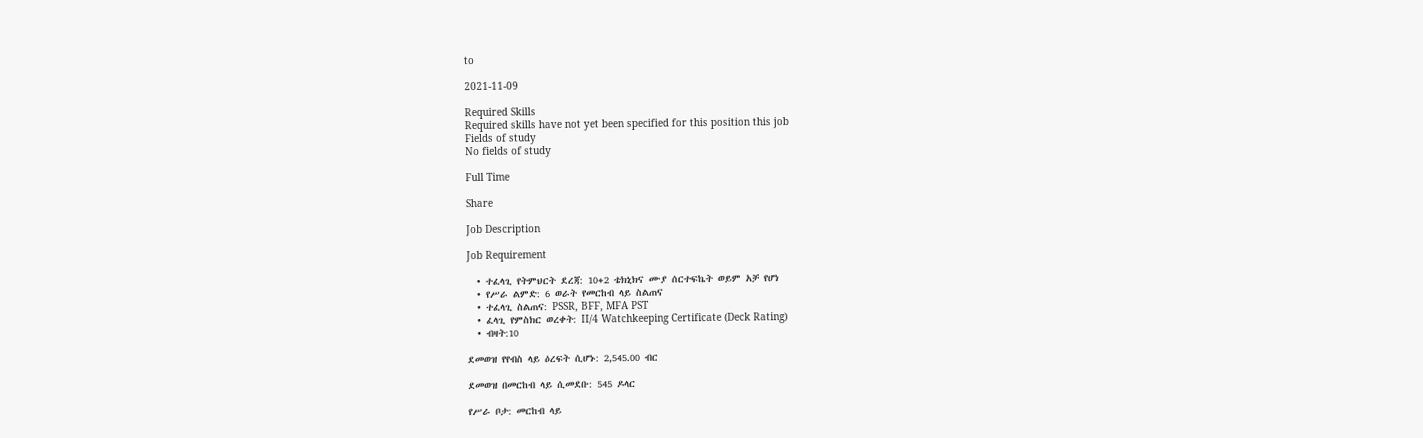to

2021-11-09

Required Skills
Required skills have not yet been specified for this position this job
Fields of study
No fields of study

Full Time

Share

Job Description

Job Requirement

  • ተፈላጊ የትምህርት ደረጃ: 10+2 ቴክኒክና ሙያ ሰርተፍኬት ወይም አቻ የሆነ
  • የሥራ ልምድ: 6 ወራት የመርከብ ላይ ስልጠና
  • ተፈላጊ ስልጠና: PSSR, BFF, MFA PST
  • ፈላጊ የምስክር ወረቀት: II/4 Watchkeeping Certificate (Deck Rating)
  • ብዛት:10

ደመወዝ የየብስ ላይ ዕረፍት ሲሆኑ: 2,545.00 ብር

ደመወዝ በመርከብ ላይ ሲመደቡ: 545 ዶላር

የሥራ ቦታ: መርከብ ላይ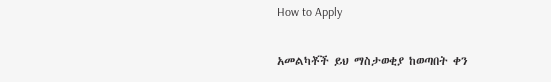How to Apply

አመልካቾች ይህ ማስታወቂያ ከወጣበት ቀን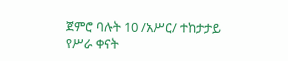ጀምሮ ባሉት 10 /አሥር/ ተከታታይ የሥራ ቀናት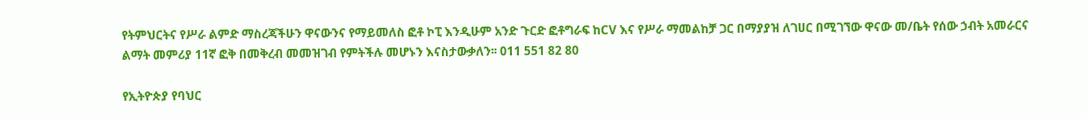የትምህርትና የሥራ ልምድ ማስረጃችሁን ዋናውንና የማይመለስ ፎቶ ኮፒ እንዲሁም አንድ ጉርድ ፎቶግራፍ ከCV እና የሥራ ማመልከቻ ጋር በማያያዝ ለገሀር በሚገኘው ዋናው መ/ቤት የሰው ኃብት አመራርና ልማት መምሪያ 11ኛ ፎቅ በመቅረብ መመዝገብ የምትችሉ መሆኑን እናስታውቃለን፡፡ 011 551 82 80

የኢትዮጵያ የባህር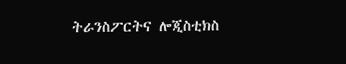ትራንስፖርትና ሎጂስቲክስ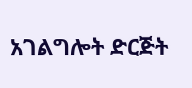አገልግሎት ድርጅት